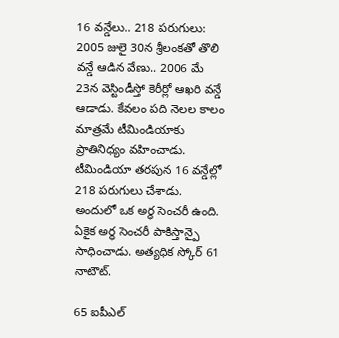16 వన్డేలు.. 218 పరుగులు:
2005 జులై 30న శ్రీలంకతో తొలి వన్డే ఆడిన వేణు.. 2006 మే 23న వెస్టిండీస్తో కెరీర్లో ఆఖరి వన్డే ఆడాడు. కేవలం పది నెలల కాలం మాత్రమే టీమిండియాకు ప్రాతినిధ్యం వహించాడు. టీమిండియా తరపున 16 వన్డేల్లో 218 పరుగులు చేశాడు. అందులో ఒక అర్ధ సెంచరీ ఉంది. ఏకైక అర్ధ సెంచరీ పాకిస్తాన్పై సాధించాడు. అత్యధిక స్కోర్ 61 నాటౌట్.

65 ఐపీఎల్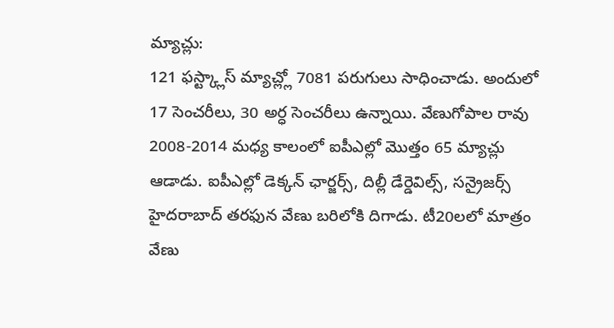మ్యాచ్లు:
121 ఫస్ట్క్లాస్ మ్యాచ్ల్లో 7081 పరుగులు సాధించాడు. అందులో 17 సెంచరీలు, 30 అర్ధ సెంచరీలు ఉన్నాయి. వేణుగోపాల రావు 2008-2014 మధ్య కాలంలో ఐపీఎల్లో మొత్తం 65 మ్యాచ్లు ఆడాడు. ఐపీఎల్లో డెక్కన్ ఛార్జర్స్, దిల్లీ డేర్డెవిల్స్, సన్రైజర్స్ హైదరాబాద్ తరఫున వేణు బరిలోకి దిగాడు. టీ20లలో మాత్రం వేణు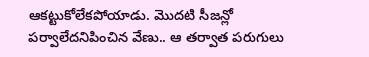ఆకట్టుకోలేకపోయాడు. మొదటి సీజన్లో పర్వాలేదనిపించిన వేణు.. ఆ తర్వాత పరుగులు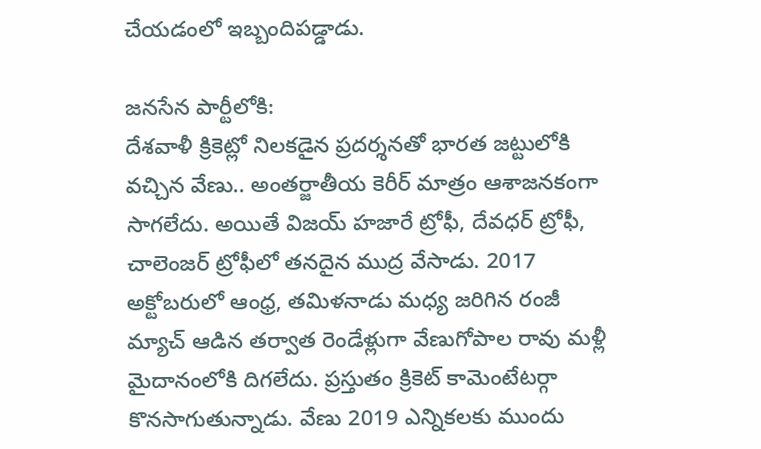చేయడంలో ఇబ్బందిపడ్డాడు.

జనసేన పార్టీలోకి:
దేశవాళీ క్రికెట్లో నిలకడైన ప్రదర్శనతో భారత జట్టులోకి వచ్చిన వేణు.. అంతర్జాతీయ కెరీర్ మాత్రం ఆశాజనకంగా సాగలేదు. అయితే విజయ్ హజారే ట్రోఫీ, దేవధర్ ట్రోఫీ, చాలెంజర్ ట్రోఫీలో తనదైన ముద్ర వేసాడు. 2017 అక్టోబరులో ఆంధ్ర, తమిళనాడు మధ్య జరిగిన రంజీ మ్యాచ్ ఆడిన తర్వాత రెండేళ్లుగా వేణుగోపాల రావు మళ్లీ మైదానంలోకి దిగలేదు. ప్రస్తుతం క్రికెట్ కామెంటేటర్గా కొనసాగుతున్నాడు. వేణు 2019 ఎన్నికలకు ముందు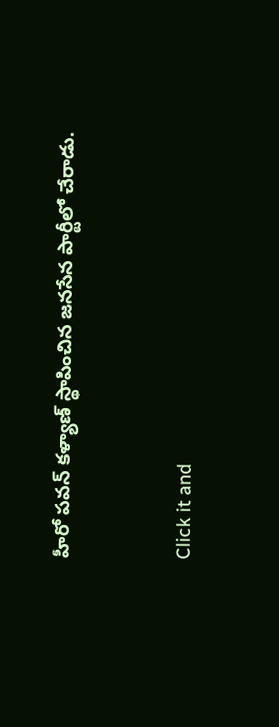హీరో పవన్ కళ్యాణ్ స్థాపించిన జనసేన పార్టీలో చేరాడు.


Click it and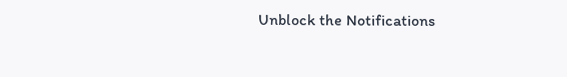Unblock the Notifications